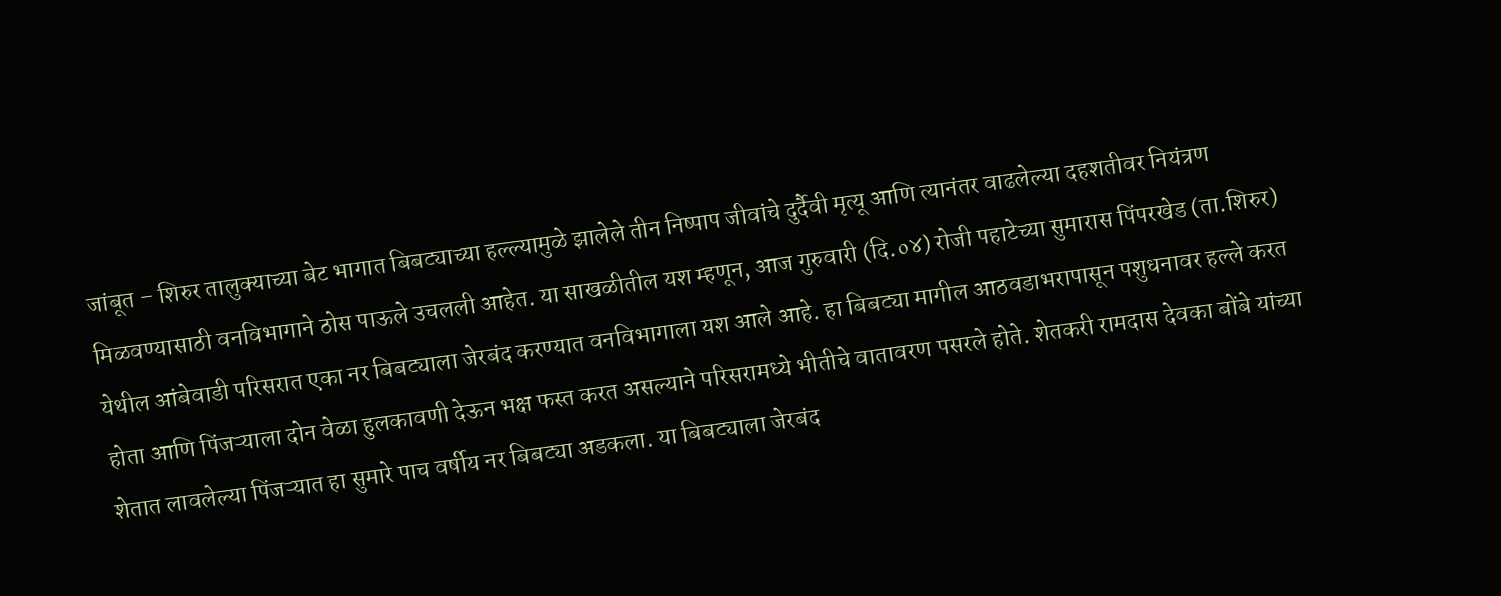जांबूत – शिरुर तालुक्याच्या बेट भागात बिबट्याच्या हल्ल्यामुळे झालेले तीन निष्पाप जीवांचे दुर्दैवी मृत्यू आणि त्यानंतर वाढलेल्या दहशतीवर नियंत्रण मिळवण्यासाठी वनविभागाने ठोस पाऊले उचलली आहेत. या साखळीतील यश म्हणून, आज गुरुवारी (दि.०४) रोजी पहाटेच्या सुमारास पिंपरखेड (ता.शिरुर) येथील आंबेवाडी परिसरात एका नर बिबट्याला जेरबंद करण्यात वनविभागाला यश आले आहे. हा बिबट्या मागील आठवडाभरापासून पशुधनावर हल्ले करत होता आणि पिंजऱ्याला दोन वेळा हुलकावणी देऊन भक्ष फस्त करत असल्याने परिसरामध्ये भीतीचे वातावरण पसरले होते. शेतकरी रामदास देवका बोंबे यांच्या शेतात लावलेल्या पिंजऱ्यात हा सुमारे पाच वर्षीय नर बिबट्या अडकला. या बिबट्याला जेरबंद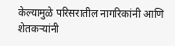केल्यामुळे परिसरातील नागरिकांनी आणि शेतकऱ्यांनी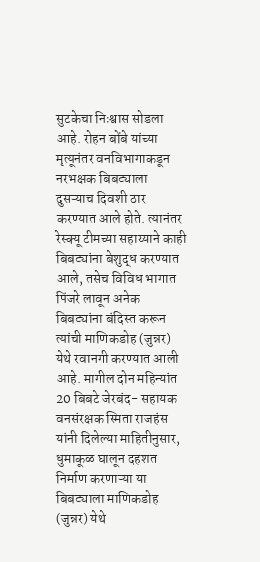सुटकेचा निःश्वास सोडला आहे. रोहन बोंबे यांच्या मृत्यूनंतर वनविभागाकडून नरभक्षक बिबट्याला दुसऱ्याच दिवशी ठार करण्यात आले होते. त्यानंतर रेस्क्यू टीमच्या सहाय्याने काही बिबट्यांना बेशुद्ध करण्यात आले, तसेच विविध भागात पिंजरे लावून अनेक बिबट्यांना बंदिस्त करून त्यांची माणिकडोह (जुन्नर) येथे रवानगी करण्यात आली आहे. मागील दोन महिन्यांत 20 बिबटे जेरबंद- सहायक वनसंरक्षक स्मिता राजहंस यांनी दिलेल्या माहितीनुसार, धुमाकूळ घालून दहशत निर्माण करणाऱ्या या बिबट्याला माणिकडोह (जुन्नर) येथे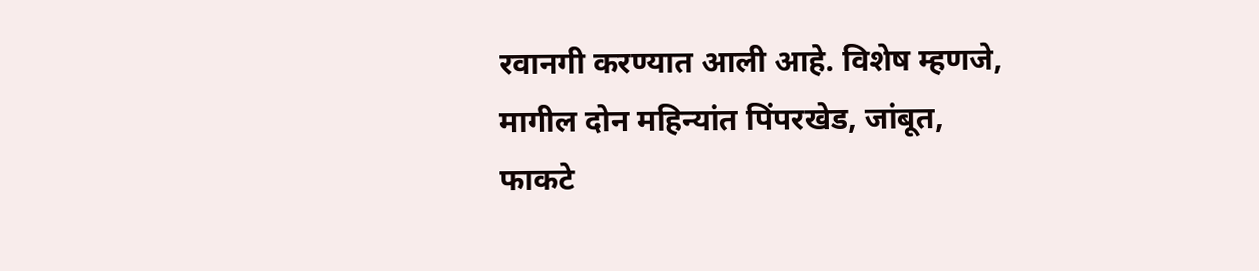रवानगी करण्यात आली आहे. विशेष म्हणजे, मागील दोन महिन्यांत पिंपरखेड, जांबूत, फाकटे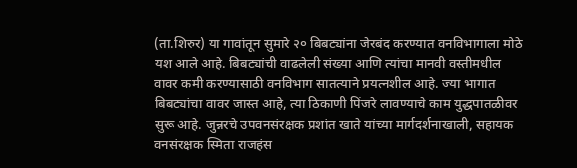(ता.शिरुर) या गावांतून सुमारे २० बिबट्यांना जेरबंद करण्यात वनविभागाला मोठे यश आले आहे. बिबट्यांची वाढलेली संख्या आणि त्यांचा मानवी वस्तीमधील वावर कमी करण्यासाठी वनविभाग सातत्याने प्रयत्नशील आहे. ज्या भागात बिबट्यांचा वावर जास्त आहे, त्या ठिकाणी पिंजरे लावण्याचे काम युद्धपातळीवर सुरू आहे. जुन्नरचे उपवनसंरक्षक प्रशांत खाते यांच्या मार्गदर्शनाखाली, सहायक वनसंरक्षक स्मिता राजहंस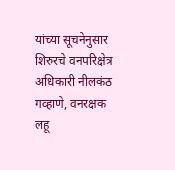यांच्या सूचनेनुसार शिरुरचे वनपरिक्षेत्र अधिकारी नीलकंठ गव्हाणे, वनरक्षक लहू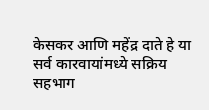केसकर आणि महेंद्र दाते हे या सर्व कारवायांमध्ये सक्रिय सहभाग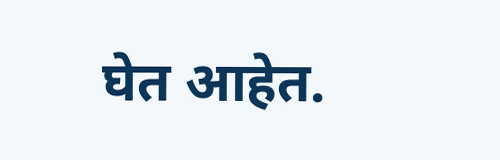घेत आहेत.